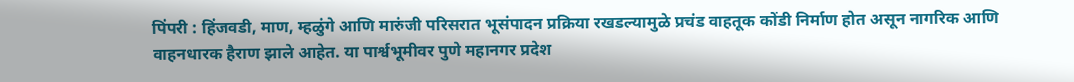पिंपरी : हिंजवडी, माण, म्हळुंगे आणि मारुंजी परिसरात भूसंपादन प्रक्रिया रखडल्यामुळे प्रचंड वाहतूक कोंडी निर्माण होत असून नागरिक आणि वाहनधारक हैराण झाले आहेत. या पार्श्वभूमीवर पुणे महानगर प्रदेश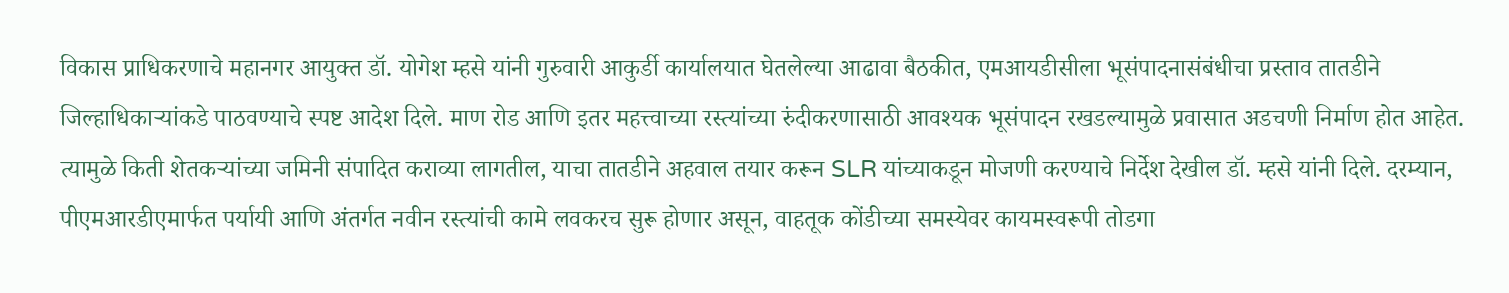विकास प्राधिकरणाचे महानगर आयुक्त डॉ. योगेश म्हसे यांनी गुरुवारी आकुर्डी कार्यालयात घेतलेल्या आढावा बैठकीत, एमआयडीसीला भूसंपादनासंबंधीचा प्रस्ताव तातडीने जिल्हाधिकाऱ्यांकडे पाठवण्याचे स्पष्ट आदेश दिले. माण रोड आणि इतर महत्त्वाच्या रस्त्यांच्या रुंदीकरणासाठी आवश्यक भूसंपादन रखडल्यामुळे प्रवासात अडचणी निर्माण होत आहेत. त्यामुळे किती शेतकऱ्यांच्या जमिनी संपादित कराव्या लागतील, याचा तातडीने अहवाल तयार करून SLR यांच्याकडून मोजणी करण्याचे निर्देश देखील डॉ. म्हसे यांनी दिले. दरम्यान, पीएमआरडीएमार्फत पर्यायी आणि अंतर्गत नवीन रस्त्यांची कामे लवकरच सुरू होणार असून, वाहतूक कोंडीच्या समस्येवर कायमस्वरूपी तोडगा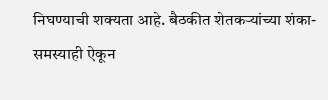निघण्याची शक्यता आहे. बैठकीत शेतकऱ्यांच्या शंका-समस्याही ऐकून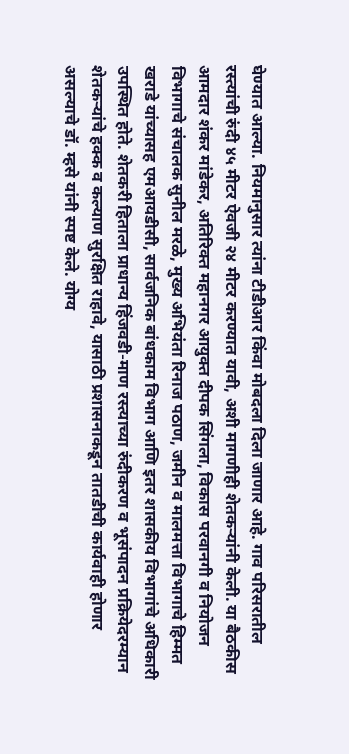घेण्यात आल्या. नियमानुसार त्यांना टीडीआर किंवा मोबदला दिला जाणार आहे. गाव परिसरातील रस्त्यांची रुंदी ४५ मीटर ऐवजी २४ मीटर करण्यात यावी, अशी मागणीही शेतकऱ्यांनी केली. या बैठकीस आमदार शंकर मांडेकर, अतिरिक्त महानगर आयुक्त दीपक सिंगला, विकास परवानगी व नियोजन विभागाचे संचालक सुनील मरळे, मुख्य अभियंता रिनाज पठाण, जमीन व मालमत्ता विभागाचे हिम्मत खराडे यांच्यासह एमआयडीसी, सार्वजनिक बांधकाम विभाग आणि इतर शासकीय विभागांचे अधिकारी उपस्थित होते. शेतकरी हिताला प्राधान्य हिंजवडी-माण रस्त्याच्या रुंदीकरण व भूसंपादन प्रक्रियेदरम्यान शेतकऱ्यांचे हक्क व कल्याण सुरक्षित राहावे, यासाठी प्रशासनाकडून तातडीची कार्यवाही होणार असल्याचे डॉ. म्हसे यांनी स्पष्ट केले. योग्य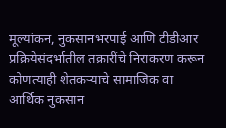मूल्यांकन, नुकसानभरपाई आणि टीडीआर प्रक्रियेसंदर्भातील तक्रारींचे निराकरण करून कोणत्याही शेतकऱ्याचे सामाजिक वा आर्थिक नुकसान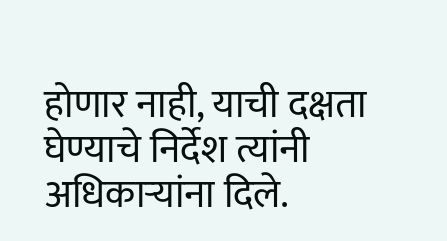होणार नाही, याची दक्षता घेण्याचे निर्देश त्यांनी अधिकाऱ्यांना दिले.